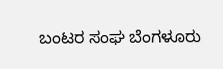ಬಂಟರ ಸಂಘ ಬೆಂಗಳೂರು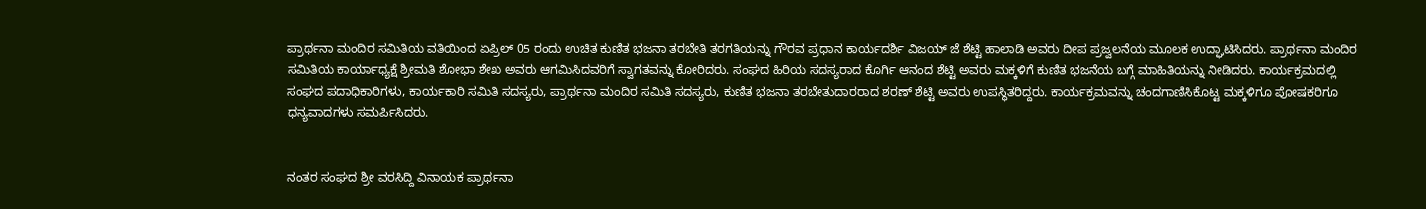ಪ್ರಾರ್ಥನಾ ಮಂದಿರ ಸಮಿತಿಯ ವತಿಯಿಂದ ಏಪ್ರಿಲ್ 05 ರಂದು ಉಚಿತ ಕುಣಿತ ಭಜನಾ ತರಬೇತಿ ತರಗತಿಯನ್ನು ಗೌರವ ಪ್ರಧಾನ ಕಾರ್ಯದರ್ಶಿ ವಿಜಯ್ ಜೆ ಶೆಟ್ಟಿ ಹಾಲಾಡಿ ಅವರು ದೀಪ ಪ್ರಜ್ವಲನೆಯ ಮೂಲಕ ಉದ್ಘಾಟಿಸಿದರು. ಪ್ರಾರ್ಥನಾ ಮಂದಿರ ಸಮಿತಿಯ ಕಾರ್ಯಾಧ್ಯಕ್ಷೆ ಶ್ರೀಮತಿ ಶೋಭಾ ಶೇಖ ಅವರು ಆಗಮಿಸಿದವರಿಗೆ ಸ್ವಾಗತವನ್ನು ಕೋರಿದರು. ಸಂಘದ ಹಿರಿಯ ಸದಸ್ಯರಾದ ಕೊರ್ಗಿ ಆನಂದ ಶೆಟ್ಟಿ ಅವರು ಮಕ್ಕಳಿಗೆ ಕುಣಿತ ಭಜನೆಯ ಬಗ್ಗೆ ಮಾಹಿತಿಯನ್ನು ನೀಡಿದರು. ಕಾರ್ಯಕ್ರಮದಲ್ಲಿ ಸಂಘದ ಪದಾಧಿಕಾರಿಗಳು, ಕಾರ್ಯಕಾರಿ ಸಮಿತಿ ಸದಸ್ಯರು, ಪ್ರಾರ್ಥನಾ ಮಂದಿರ ಸಮಿತಿ ಸದಸ್ಯರು, ಕುಣಿತ ಭಜನಾ ತರಬೇತುದಾರರಾದ ಶರಣ್ ಶೆಟ್ಟಿ ಅವರು ಉಪಸ್ಥಿತರಿದ್ದರು. ಕಾರ್ಯಕ್ರಮವನ್ನು ಚಂದಗಾಣಿಸಿಕೊಟ್ಟ ಮಕ್ಕಳಿಗೂ ಪೋಷಕರಿಗೂ ಧನ್ಯವಾದಗಳು ಸಮರ್ಪಿಸಿದರು.


ನಂತರ ಸಂಘದ ಶ್ರೀ ವರಸಿದ್ದಿ ವಿನಾಯಕ ಪ್ರಾರ್ಥನಾ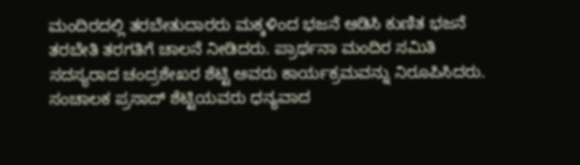ಮಂದಿರದಲ್ಲಿ ತರಬೇತುದಾರರು ಮಕ್ಕಳಿಂದ ಭಜನೆ ಆಡಿಸಿ ಕುಣಿತ ಭಜನೆ ತರಬೇತಿ ತರಗತಿಗೆ ಚಾಲನೆ ನೀಡಿದರು. ಪ್ರಾರ್ಥನಾ ಮಂದಿರ ಸಮಿತಿ ಸದಸ್ಯರಾದ ಚಂದ್ರಶೇಖರ ಶೆಟ್ಟಿ ಅವರು ಕಾರ್ಯಕ್ರಮವನ್ನು ನಿರೂಪಿಸಿದರು. ಸಂಚಾಲಕ ಪ್ರಸಾದ್ ಶೆಟ್ಟಿಯವರು ಧನ್ಯವಾದ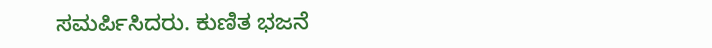ಸಮರ್ಪಿಸಿದರು. ಕುಣಿತ ಭಜನೆ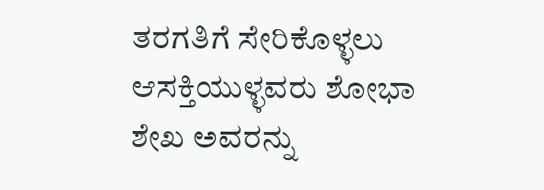ತರಗತಿಗೆ ಸೇರಿಕೊಳ್ಳಲು ಆಸಕ್ತಿಯುಳ್ಳವರು ಶೋಭಾ ಶೇಖ ಅವರನ್ನು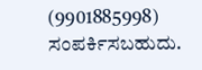(9901885998) ಸಂಪರ್ಕಿಸಬಹುದು.